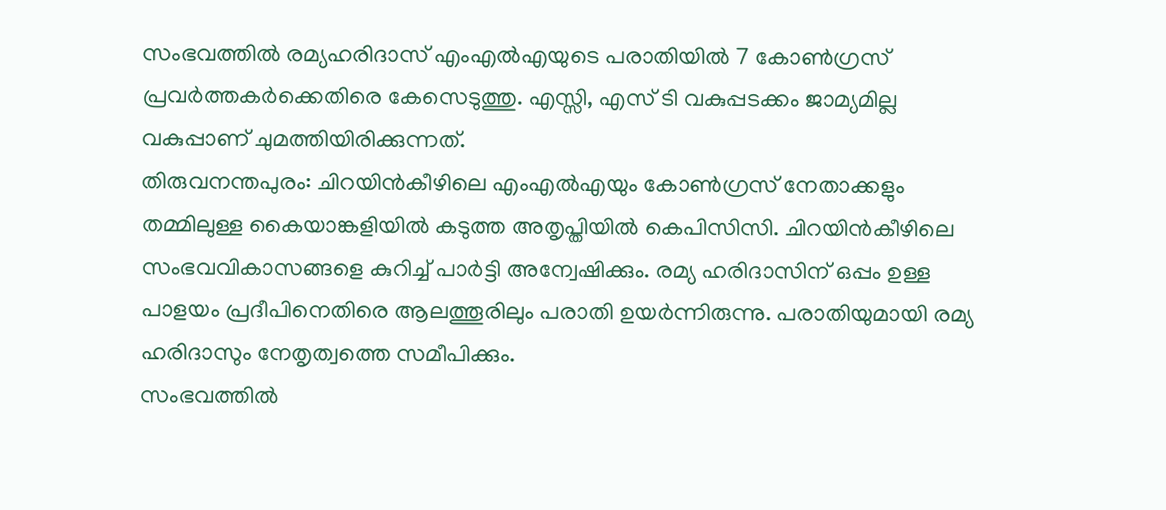സംഭവത്തിൽ രമ്യഹരിദാസ് എംഎൽഎയുടെ പരാതിയിൽ 7 കോൺഗ്രസ് പ്രവർത്തകർക്കെതിരെ കേസെടുത്തു. എസ്സി, എസ് ടി വകുപ്പടക്കം ജാമ്യമില്ല വകുപ്പാണ് ചുമത്തിയിരിക്കുന്നത്.
തിരുവനന്തപുരം: ചിറയിൻകീഴിലെ എംഎൽഎയും കോൺഗ്രസ് നേതാക്കളും തമ്മിലുള്ള കൈയാങ്കളിയിൽ കടുത്ത അതൃപ്തിയിൽ കെപിസിസി. ചിറയിൻകീഴിലെ സംഭവവികാസങ്ങളെ കുറിച്ച് പാർട്ടി അന്വേഷിക്കും. രമ്യ ഹരിദാസിന് ഒപ്പം ഉള്ള പാളയം പ്രദീപിനെതിരെ ആലത്തൂരിലും പരാതി ഉയർന്നിരുന്നു. പരാതിയുമായി രമ്യ ഹരിദാസും നേതൃത്വത്തെ സമീപിക്കും.
സംഭവത്തിൽ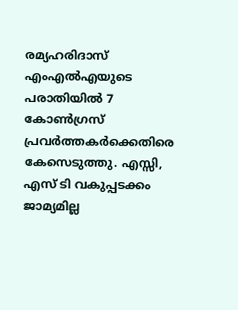രമ്യഹരിദാസ് എംഎൽഎയുടെ പരാതിയിൽ 7 കോൺഗ്രസ് പ്രവർത്തകർക്കെതിരെ കേസെടുത്തു. എസ്സി, എസ് ടി വകുപ്പടക്കം ജാമ്യമില്ല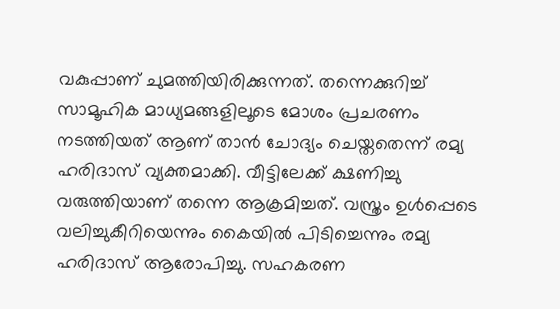വകുപ്പാണ് ചുമത്തിയിരിക്കുന്നത്. തന്നെക്കുറിച്ച് സാമൂഹിക മാധ്യമങ്ങളിലൂടെ മോശം പ്രചരണം നടത്തിയത് ആണ് താൻ ചോദ്യം ചെയ്തതെന്ന് രമ്യ ഹരിദാസ് വ്യക്തമാക്കി. വീട്ടിലേക്ക് ക്ഷണിച്ചു വരുത്തിയാണ് തന്നെ ആക്രമിച്ചത്. വസ്ത്രം ഉൾപ്പെടെ വലിച്ചുകീറിയെന്നും കൈയിൽ പിടിച്ചെന്നും രമ്യ ഹരിദാസ് ആരോപിച്ചു. സഹകരണ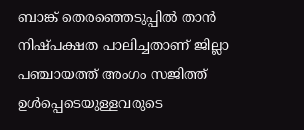ബാങ്ക് തെരഞ്ഞെടുപ്പിൽ താൻ നിഷ്പക്ഷത പാലിച്ചതാണ് ജില്ലാ പഞ്ചായത്ത് അംഗം സജിത്ത് ഉൾപ്പെടെയുള്ളവരുടെ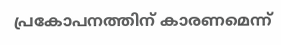പ്രകോപനത്തിന് കാരണമെന്ന്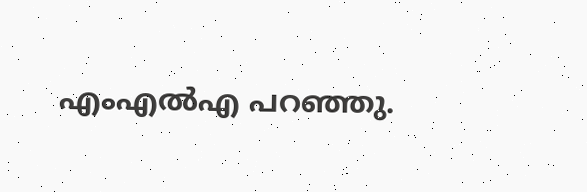എംഎൽഎ പറഞ്ഞു.